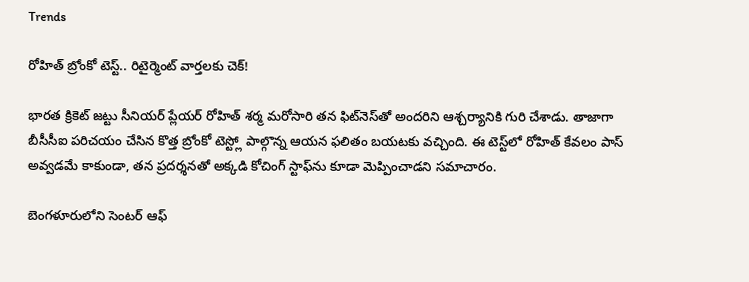Trends

రోహిత్ బ్రోంకో టెస్ట్.. రిటైర్మెంట్ వార్తలకు చెక్!

భారత క్రికెట్ జట్టు సీనియర్ ప్లేయర్ రోహిత్ శర్మ మరోసారి తన ఫిట్‌నెస్‌తో అందరిని ఆశ్చర్యానికి గురి చేశాడు. తాజాగా బీసీసీఐ పరిచయం చేసిన కొత్త బ్రోంకో టెస్ట్లో పాల్గొన్న ఆయన ఫలితం బయటకు వచ్చింది. ఈ టెస్ట్‌లో రోహిత్ కేవలం పాస్ అవ్వడమే కాకుండా, తన ప్రదర్శనతో అక్కడి కోచింగ్ స్టాఫ్‌ను కూడా మెప్పించాడని సమాచారం.

బెంగళూరులోని సెంటర్ ఆఫ్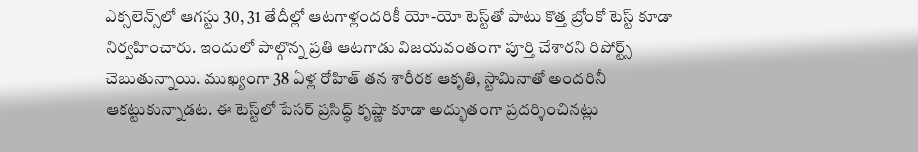ఎక్సలెన్స్‌లో ఆగస్టు 30, 31 తేదీల్లో ఆటగాళ్లందరికీ యో-యో టెస్ట్‌తో పాటు కొత్త బ్రోంకో టెస్ట్ కూడా నిర్వహించారు. ఇందులో పాల్గొన్న ప్రతి ఆటగాడు విజయవంతంగా పూర్తి చేశారని రిపోర్ట్స్ చెబుతున్నాయి. ముఖ్యంగా 38 ఏళ్ల రోహిత్ తన శారీరక ఆకృతి, స్టామినాతో అందరినీ ఆకట్టుకున్నాడట. ఈ టెస్ట్‌లో పేసర్ ప్రసిద్ధ్ కృష్ణా కూడా అద్భుతంగా ప్రదర్శించినట్లు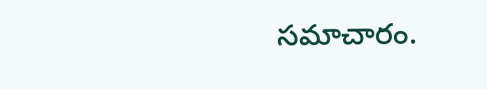సమాచారం.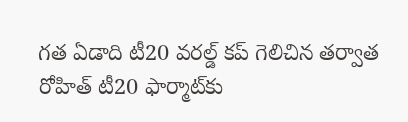గత ఏడాది టీ20 వరల్డ్ కప్ గెలిచిన తర్వాత రోహిత్ టీ20 ఫార్మాట్‌కు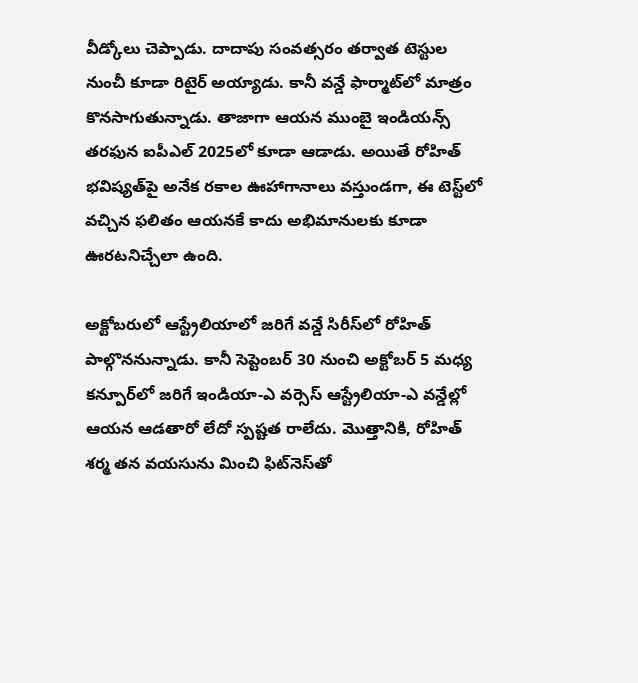వీడ్కోలు చెప్పాడు. దాదాపు సంవత్సరం తర్వాత టెస్టుల నుంచీ కూడా రిటైర్ అయ్యాడు. కానీ వన్డే ఫార్మాట్‌లో మాత్రం కొనసాగుతున్నాడు. తాజాగా ఆయన ముంబై ఇండియన్స్ తరఫున ఐపీఎల్ 2025లో కూడా ఆడాడు. అయితే రోహిత్ భవిష్యత్‌పై అనేక రకాల ఊహాగానాలు వస్తుండగా, ఈ టెస్ట్‌లో వచ్చిన ఫలితం ఆయనకే కాదు అభిమానులకు కూడా ఊరటనిచ్చేలా ఉంది.

అక్టోబరులో ఆస్ట్రేలియాలో జరిగే వన్డే సిరీస్‌లో రోహిత్ పాల్గొననున్నాడు. కానీ సెప్టెంబర్ 30 నుంచి అక్టోబర్ 5 మధ్య కన్పూర్‌లో జరిగే ఇండియా-ఎ వర్సెస్ ఆస్ట్రేలియా-ఎ వన్డేల్లో ఆయన ఆడతారో లేదో స్పష్టత రాలేదు. మొత్తానికి, రోహిత్ శర్మ తన వయసును మించి ఫిట్‌నెస్‌తో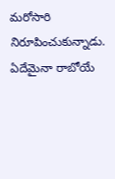మరోసారి నిరూపించుకున్నాడు. ఏదేమైనా రాబోయే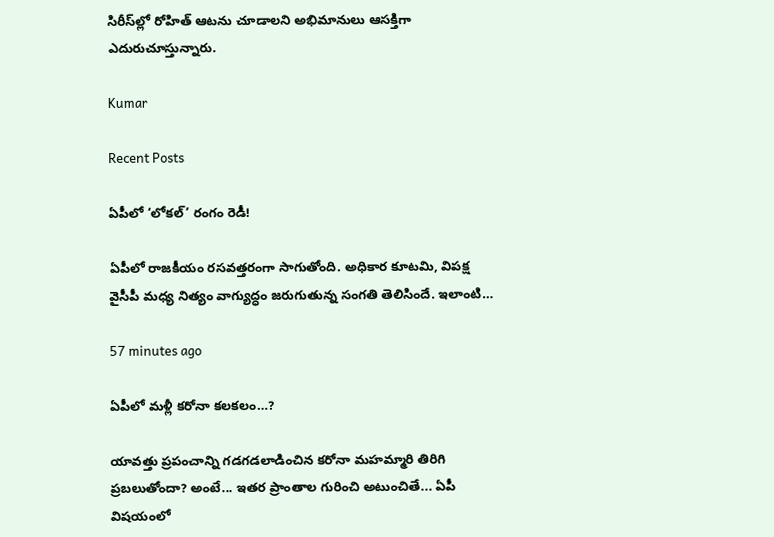సిరీస్‌ల్లో రోహిత్ ఆటను చూడాలని అభిమానులు ఆసక్తిగా ఎదురుచూస్తున్నారు.

Kumar

Recent Posts

ఏపీలో ‘లోకల్’ రంగం రెడీ!

ఏపీలో రాజకీయం రసవత్తరంగా సాగుతోంది. అధికార కూటమి, విపక్ష వైసీపీ మధ్య నిత్యం వాగ్యుద్ధం జరుగుతున్న సంగతి తెలిసిందే. ఇలాంటి…

57 minutes ago

ఏపీలో మళ్లీ కరోనా కలకలం…?

యావత్తు ప్రపంచాన్ని గడగడలాడించిన కరోనా మహమ్మారి తిరిగి ప్రబలుతోందా? అంటే... ఇతర ప్రాంతాల గురించి అటుంచితే... ఏపీ విషయంలో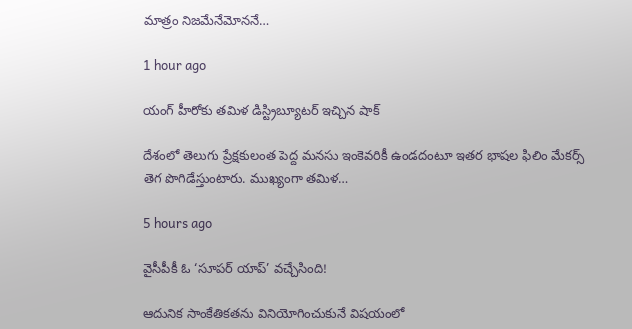మాత్రం నిజమేనేమోననే…

1 hour ago

యంగ్ హీరోకు త‌మిళ డిస్ట్రిబ్యూట‌ర్ ఇచ్చిన షాక్

దేశంలో తెలుగు ప్రేక్ష‌కులంత పెద్ద మ‌న‌సు ఇంకెవ‌రికీ ఉండ‌దంటూ ఇత‌ర భాష‌ల ఫిలిం మేక‌ర్స్ తెగ పొగిడేస్తుంటారు. ముఖ్యంగా త‌మిళ…

5 hours ago

వైసీపీకీ ఓ ‘సూపర్ యాప్’ వచ్చేసింది!

ఆదునిక సాంకేతికతను వినియోగించుకునే విషయంలో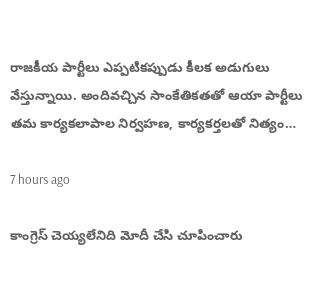రాజకీయ పార్టీలు ఎప్పటికప్పుడు కీలక అడుగులు వేస్తున్నాయి. అందివచ్చిన సాంకేతికతతో ఆయా పార్టీలు తమ కార్యకలాపాల నిర్వహణ, కార్యకర్తలతో నిత్యం…

7 hours ago

కాంగ్రెస్ చెయ్యలేనిది మోదీ చేసి చూపించారు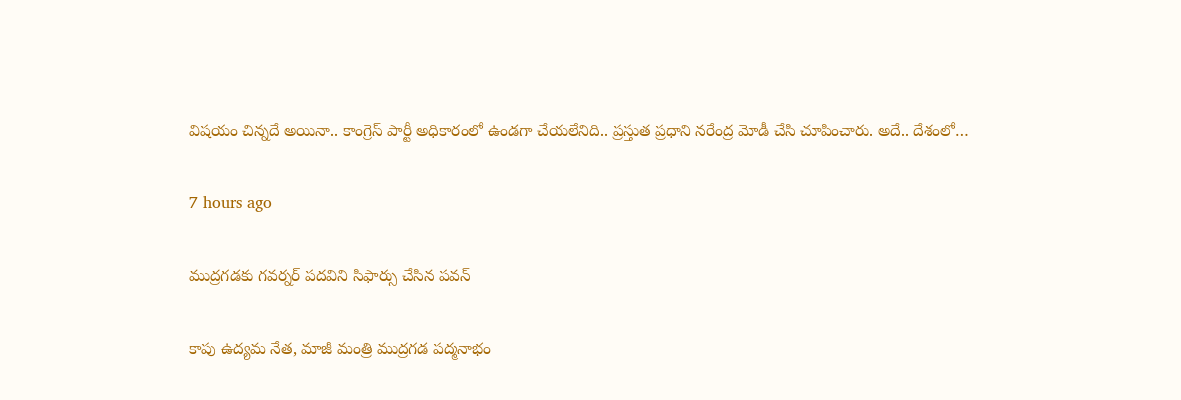విష‌యం చిన్న‌దే అయినా.. కాంగ్రెస్ పార్టీ అధికారంలో ఉండ‌గా చేయ‌లేనిది.. ప్ర‌స్తుత ప్ర‌ధాని న‌రేంద్ర మోడీ చేసి చూపించారు. అదే.. దేశంలో…

7 hours ago

ముద్రగడకు గవర్నర్ పదవిని సిఫార్సు చేసిన పవన్

కాపు ఉద్యమ నేత, మాజీ మంత్రి ముద్రగడ పద్మనాభం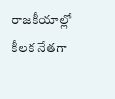రాజకీయాల్లో కీలక నేతగా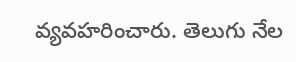వ్యవహరించారు. తెలుగు నేల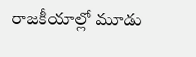రాజకీయాల్లో మూడు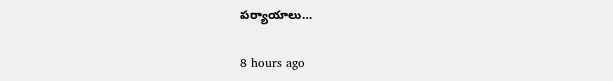పర్యాయాలు…

8 hours ago